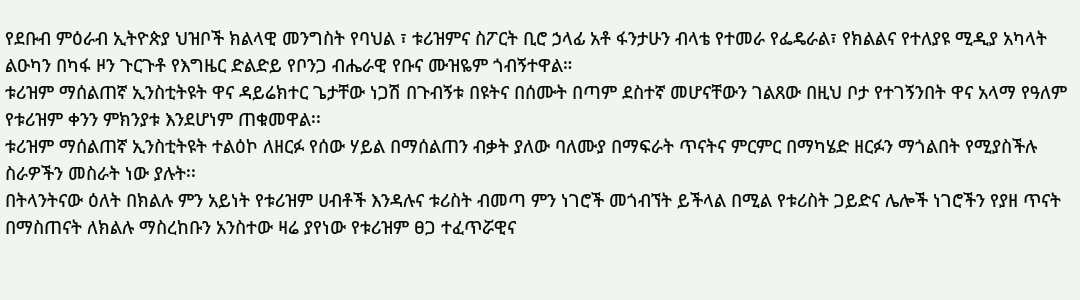የደቡብ ምዕራብ ኢትዮጵያ ህዝቦች ክልላዊ መንግስት የባህል ፣ ቱሪዝምና ስፖርት ቢሮ ኃላፊ አቶ ፋንታሁን ብላቴ የተመራ የፌዴራል፣ የክልልና የተለያዩ ሚዲያ አካላት ልዑካን በካፋ ዞን ጉርጉቶ የእግዜር ድልድይ የቦንጋ ብሔራዊ የቡና ሙዝዬም ጎብኝተዋል።
ቱሪዝም ማሰልጠኛ ኢንስቲትዩት ዋና ዳይሬክተር ጌታቸው ነጋሽ በጉብኝቱ በዩትና በሰሙት በጣም ደስተኛ መሆናቸውን ገልጸው በዚህ ቦታ የተገኝንበት ዋና አላማ የዓለም የቱሪዝም ቀንን ምክንያቱ እንደሆነም ጠቁመዋል፡፡
ቱሪዝም ማሰልጠኛ ኢንስቲትዩት ተልዕኮ ለዘርፉ የሰው ሃይል በማሰልጠን ብቃት ያለው ባለሙያ በማፍራት ጥናትና ምርምር በማካሄድ ዘርፉን ማጎልበት የሚያስችሉ ስራዎችን መስራት ነው ያሉት፡፡
በትላንትናው ዕለት በክልሉ ምን አይነት የቱሪዝም ሀብቶች እንዳሉና ቱሪስት ብመጣ ምን ነገሮች መጎብኘት ይችላል በሚል የቱሪስት ጋይድና ሌሎች ነገሮችን የያዘ ጥናት በማስጠናት ለክልሉ ማስረከቡን አንስተው ዛሬ ያየነው የቱሪዝም ፀጋ ተፈጥሯዊና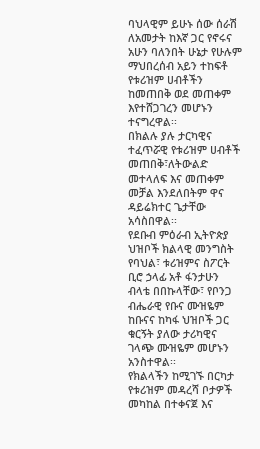ባህላዊም ይሁኑ ሰው ሰራሽ ለአመታት ከእኛ ጋር የኖሩና አሁን ባለንበት ሁኔታ የሁሉም ማህበረሰብ አይን ተከፍቶ የቱሪዝም ሀብቶችን ከመጠበቅ ወደ መጠቀም እየተሸጋገረን መሆኑን ተናግረዋል፡፡
በክልሉ ያሉ ታርካዊና ተፈጥሯዊ የቱሪዝም ሀብቶች መጠበቅ፣ለትውልድ መተላለፍ እና መጠቀም መቻል እንደለበትም ዋና ዳይሬክተር ጌታቸው አሳስበዋል፡፡
የደቡብ ምዕራብ ኢትዮጵያ ህዝቦች ክልላዊ መንግስት የባህል፣ ቱሪዝምና ስፖርት ቢሮ ኃላፊ አቶ ፋንታሁን ብላቴ በበኩላቸው፣ የቦንጋ ብሔራዊ የቡና ሙዝዬም ከቡናና ከካፋ ህዝቦች ጋር ቁርኝት ያለው ታሪካዊና ገላጭ ሙዝዬም መሆኑን አንስተዋል፡፡
የክልላችን ከሚገኙ በርካታ የቱሪዝም መዳረሻ ቦታዎች መካከል በተቀናጀ እና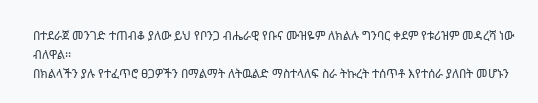በተደራጀ መንገድ ተጠብቆ ያለው ይህ የቦንጋ ብሔራዊ የቡና ሙዝዬም ለክልሉ ግንባር ቀደም የቱሪዝም መዳረሻ ነው ብለዋል፡፡
በክልላችን ያሉ የተፈጥሮ ፀጋዎችን በማልማት ለትዉልድ ማስተላለፍ ስራ ትኩረት ተሰጥቶ እየተሰራ ያለበት መሆኑን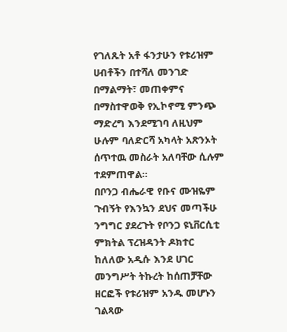የገለጹት አቶ ፋንታሁን የቱሪዝም ሀብቶችን በተሻለ መንገድ በማልማት፣ መጠቀምና በማስተዋወቅ የኢኮኖሚ ምንጭ ማድረግ እንደሚገባ ለዚህም ሁሉም ባለድርሻ አካላት አጽንኦት ሰጥተዉ መስራት አለባቸው ሲሉም ተደምጠዋል።
በቦንጋ ብሔራዊ የቡና ሙዝዬም ጉብኝት የእንኳን ደህና መጣችሁ ንግግር ያደረጉት የቦንጋ ዩኒቨርሲቲ ምክትል ፕረዝዳንት ዶክተር ከለለው አዲሱ እንደ ሀገር መንግሥት ትኩረት ከሰጠቻቸው ዘርፎች የቱሪዝም አንዱ መሆኑን ገልጻው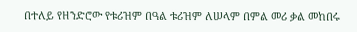በተለይ የዘንድሮው የቱሪዝም በዓል ቱሪዝም ለሠላም በምል መሪ ቃል መከበሩ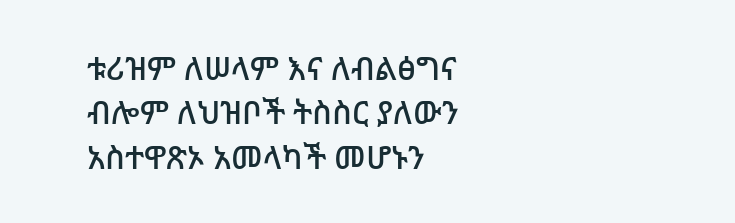ቱሪዝም ለሠላም እና ለብልፅግና ብሎም ለህዝቦች ትስስር ያለውን አስተዋጽኦ አመላካች መሆኑን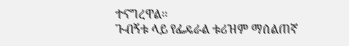ተናግረዋል፡፡
ጉብኝቱ ላይ የፌዴራል ቱሪዝም ማሰልጠኛ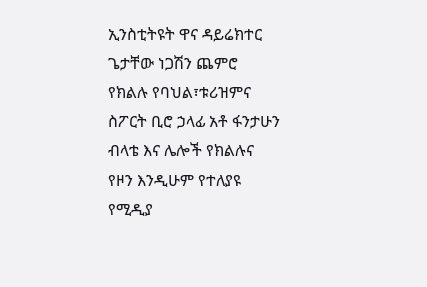ኢንስቲትዩት ዋና ዳይሬክተር ጌታቸው ነጋሽን ጨምሮ የክልሉ የባህል፣ቱሪዝምና ስፖርት ቢሮ ኃላፊ አቶ ፋንታሁን ብላቴ እና ሌሎች የክልሉና የዞን እንዲሁም የተለያዩ የሚዲያ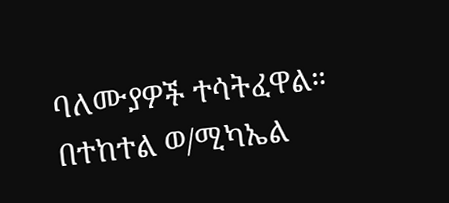ባለሙያዎች ተሳትፈዋል።
በተከተል ወ/ሚካኤል